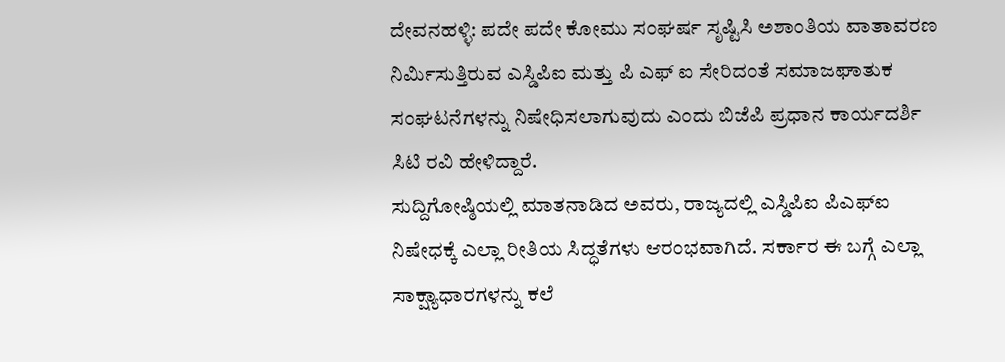ದೇವನಹಳ್ಳಿ: ಪದೇ ಪದೇ ಕೋಮು ಸಂಘರ್ಷ ಸೃಷ್ಟಿಸಿ ಅಶಾಂತಿಯ ವಾತಾವರಣ ನಿರ್ಮಿಸುತ್ತಿರುವ ಎಸ್ಡಿಪಿಐ ಮತ್ತು ಪಿ ಎಫ್ ಐ ಸೇರಿದಂತೆ ಸಮಾಜಘಾತುಕ ಸಂಘಟನೆಗಳನ್ನು ನಿಷೇಧಿಸಲಾಗುವುದು ಎಂದು ಬಿಜೆಪಿ ಪ್ರಧಾನ ಕಾರ್ಯದರ್ಶಿ ಸಿಟಿ ರವಿ ಹೇಳಿದ್ದಾರೆ.
ಸುದ್ದಿಗೋಷ್ಠಿಯಲ್ಲಿ ಮಾತನಾಡಿದ ಅವರು, ರಾಜ್ಯದಲ್ಲಿ ಎಸ್ಡಿಪಿಐ ಪಿಎಫ್ಐ ನಿಷೇಧಕ್ಕೆ ಎಲ್ಲಾ ರೀತಿಯ ಸಿದ್ಧತೆಗಳು ಆರಂಭವಾಗಿದೆ. ಸರ್ಕಾರ ಈ ಬಗ್ಗೆ ಎಲ್ಲಾ ಸಾಕ್ಷ್ಯಾಧಾರಗಳನ್ನು ಕಲೆ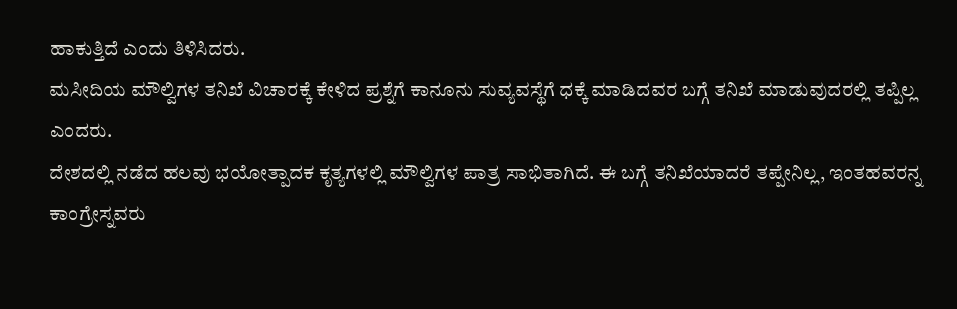ಹಾಕುತ್ತಿದೆ ಎಂದು ತಿಳಿಸಿದರು.
ಮಸೀದಿಯ ಮೌಲ್ವಿಗಳ ತನಿಖೆ ವಿಚಾರಕ್ಕೆ ಕೇಳಿದ ಪ್ರಶ್ನೆಗೆ ಕಾನೂನು ಸುವ್ಯವಸ್ಥೆಗೆ ಧಕ್ಕೆ ಮಾಡಿದವರ ಬಗ್ಗೆ ತನಿಖೆ ಮಾಡುವುದರಲ್ಲಿ ತಪ್ಪಿಲ್ಲ ಎಂದರು.
ದೇಶದಲ್ಲಿ ನಡೆದ ಹಲವು ಭಯೋತ್ಪಾದಕ ಕೃತ್ಯಗಳಲ್ಲಿ ಮೌಲ್ವಿಗಳ ಪಾತ್ರ ಸಾಭಿತಾಗಿದೆ. ಈ ಬಗ್ಗೆ ತನಿಖೆಯಾದರೆ ತಪ್ಪೇನಿಲ್ಲ, ಇಂತಹವರನ್ನ ಕಾಂಗ್ರೇಸ್ನವರು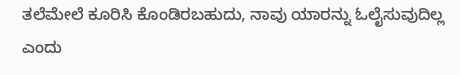ತಲೆಮೇಲೆ ಕೂರಿಸಿ ಕೊಂಡಿರಬಹುದು, ನಾವು ಯಾರನ್ನು ಓಲೈಸುವುದಿಲ್ಲ ಎಂದು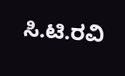ಸಿ.ಟಿ.ರವಿ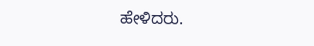ಹೇಳಿದರು.